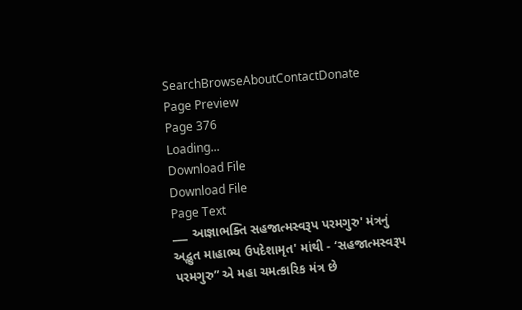SearchBrowseAboutContactDonate
Page Preview
Page 376
Loading...
Download File
Download File
Page Text
___ આજ્ઞાભક્તિ સહજાત્મસ્વરૂપ પરમગુરુ' મંત્રનું અદ્ભુત માહાભ્ય ઉપદેશામૃત' માંથી - ‘સહજાત્મસ્વરૂપ પરમગુરુ” એ મહા ચમત્કારિક મંત્ર છે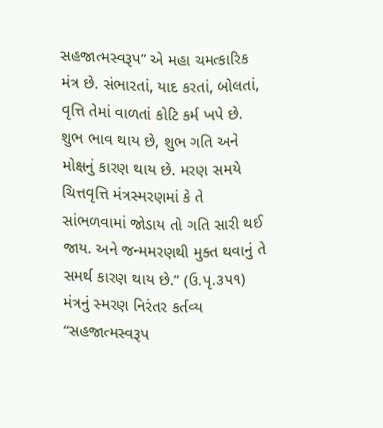સહજાત્મસ્વરૂપ” એ મહા ચમત્કારિક મંત્ર છે. સંભારતાં, યાદ કરતાં, બોલતાં, વૃત્તિ તેમાં વાળતાં કોટિ કર્મ ખપે છે. શુભ ભાવ થાય છે, શુભ ગતિ અને મોક્ષનું કારણ થાય છે. મરણ સમયે ચિત્તવૃત્તિ મંત્રસ્મરણમાં કે તે સાંભળવામાં જોડાય તો ગતિ સારી થઈ જાય. અને જન્મમરણથી મુક્ત થવાનું તે સમર્થ કારણ થાય છે.” (ઉ.પૃ.૩૫૧) મંત્રનું સ્મરણ નિરંતર કર્તવ્ય “સહજાત્મસ્વરૂપ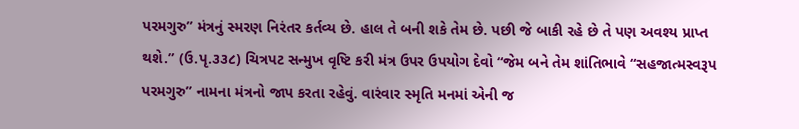પરમગુરુ” મંત્રનું સ્મરણ નિરંતર કર્તવ્ય છે. હાલ તે બની શકે તેમ છે. પછી જે બાકી રહે છે તે પણ અવશ્ય પ્રાપ્ત થશે.” (ઉ.પૃ.૩૩૮) ચિત્રપટ સન્મુખ વૃષ્ટિ કરી મંત્ર ઉપર ઉપયોગ દેવો “જેમ બને તેમ શાંતિભાવે “સહજાત્મસ્વરૂપ પરમગુરુ” નામના મંત્રનો જાપ કરતા રહેવું. વારંવાર સ્મૃતિ મનમાં એની જ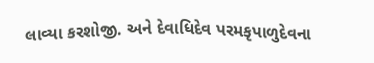લાવ્યા કરશોજી. અને દેવાધિદેવ પરમકૃપાળુદેવના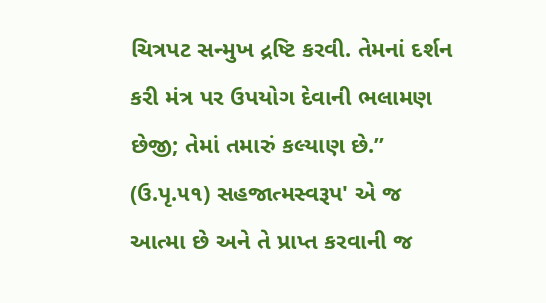ચિત્રપટ સન્મુખ દ્રષ્ટિ કરવી. તેમનાં દર્શન કરી મંત્ર પર ઉપયોગ દેવાની ભલામણ છેજી; તેમાં તમારું કલ્યાણ છે.” (ઉ.પૃ.૫૧) સહજાત્મસ્વરૂપ' એ જ આત્મા છે અને તે પ્રાપ્ત કરવાની જ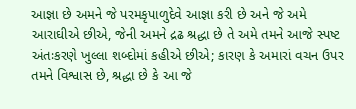આજ્ઞા છે અમને જે પરમકૃપાળુદેવે આજ્ઞા કરી છે અને જે અમે આરાઘીએ છીએ, જેની અમને દ્રઢ શ્રદ્ધા છે તે અમે તમને આજે સ્પષ્ટ અંતઃકરણે ખુલ્લા શબ્દોમાં કહીએ છીએ; કારણ કે અમારાં વચન ઉપર તમને વિશ્વાસ છે, શ્રદ્ધા છે કે આ જે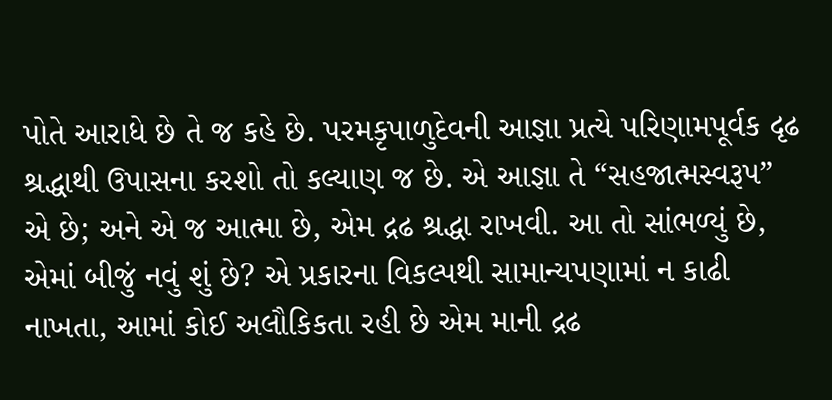પોતે આરાધે છે તે જ કહે છે. પરમકૃપાળુદેવની આજ્ઞા પ્રત્યે પરિણામપૂર્વક દૃઢ શ્રદ્ધાથી ઉપાસના કરશો તો કલ્યાણ જ છે. એ આજ્ઞા તે “સહજાત્મસ્વરૂપ” એ છે; અને એ જ આત્મા છે, એમ દ્રઢ શ્રદ્ધા રાખવી. આ તો સાંભળ્યું છે, એમાં બીજું નવું શું છે? એ પ્રકારના વિકલ્પથી સામાન્યપણામાં ન કાઢી નાખતા, આમાં કોઈ અલૌકિકતા રહી છે એમ માની દ્રઢ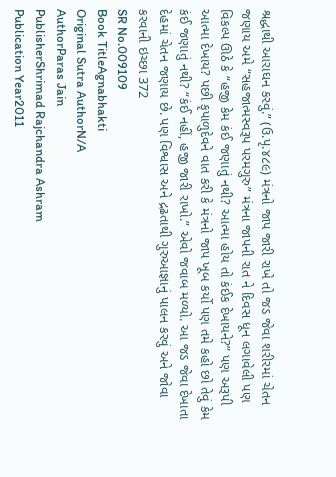શ્રદ્ધાથી આરાઘન કરવું.” (ઉ.પૃ.૪૮૯) મંત્રનો જાપ જારી રાખે તો જડ જેવા શરીરમાં ચેતન જણાય અમે “સહજાત્મસ્વરૂપ પરમગુરુ” મંત્રના જાપની રાત ને દિવસ ધૂન લગાવેલી પણ વિકલ્પ ઊઠે કે “હજી કેમ કંઈ જણાતું નથી? આત્મા હોય તો કંઈક દેખાયને?” પણ અરૂપી આત્મા દેખાય? પછી કૃપાળુદેવને વાત કરી કે મંત્રનો જાપ ખૂબ કર્યો પણ તમે કહો છો તેવું કેમ કંઈ જણાતું નથી? “કંઈ નહીં, હજી જારી રાખો.” એવો જવાબ મળ્યો. આ જડ જેવા દેખાતા દેહમાં ચેતન જણાય છે. પણ વિશ્વાસ અને દ્રઢતાથી ગુરુઆજ્ઞાનું પાલન કરવું અને જોવા કરવાની ઇચ્છા 372
SR No.009109
Book TitleAgnabhakti
Original Sutra AuthorN/A
AuthorParas Jain
PublisherShrimad Rajchandra Ashram
Publication Year2011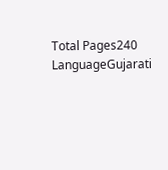Total Pages240
LanguageGujarati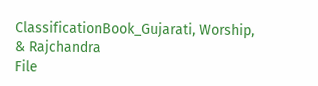ClassificationBook_Gujarati, Worship, & Rajchandra
File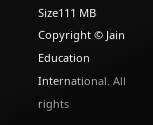Size111 MB
Copyright © Jain Education International. All rights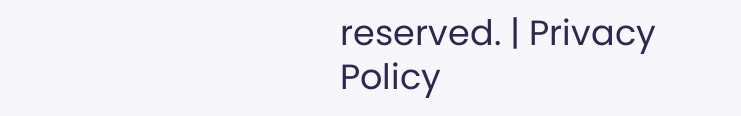reserved. | Privacy Policy